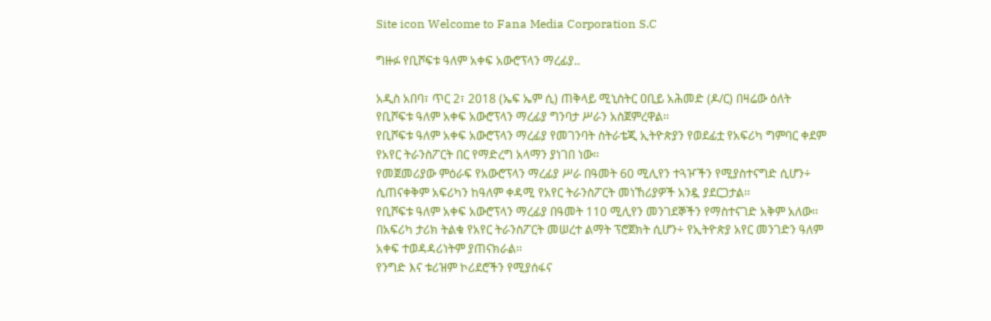Site icon Welcome to Fana Media Corporation S.C

ግዙፉ የቢሾፍቱ ዓለም አቀፍ አውሮፕላን ማረፊያ..

አዲስ አበባ፣ ጥር 2፣ 2018 (ኤፍ ኤም ሲ) ጠቅላይ ሚኒስትር ዐቢይ አሕመድ (ዶ/ር) በዛሬው ዕለት የቢሾፍቱ ዓለም አቀፍ አውሮፕላን ማረፊያ ግንባታ ሥራን አስጀምረዋል፡፡
የቢሾፍቱ ዓለም አቀፍ አውሮፕላን ማረፊያ የመገንባት ስትራቴጂ ኢትዮጵያን የወደፊቷ የአፍሪካ ግምባር ቀደም የአየር ትራንስፖርት በር የማድረግ አላማን ያነገበ ነው፡፡
የመጀመሪያው ምዕራፍ የአውሮፕላን ማረፊያ ሥራ በዓመት 60 ሚሊየን ተጓዦችን የሚያስተናግድ ሲሆን÷ ሲጠናቀቅም አፍሪካን ከዓለም ቀዳሚ የአየር ትራንስፖርት መነኸሪያዎች አንዷ ያደርጋታል፡፡
የቢሾፍቱ ዓለም አቀፍ አውሮፕላን ማረፊያ በዓመት 110 ሚሊየን መንገደኞችን የማስተናገድ አቅም አለው፡፡
በአፍሪካ ታሪክ ትልቁ የአየር ትራንስፖርት መሠረተ ልማት ፕሮጀክት ሲሆን÷ የኢትዮጵያ አየር መንገድን ዓለም አቀፍ ተወዳዳሪነትም ያጠናክራል፡፡
የንግድ እና ቱሪዝም ኮሪደሮችን የሚያሰፋና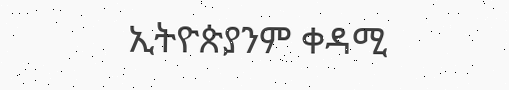ኢትዮጵያንም ቀዳሚ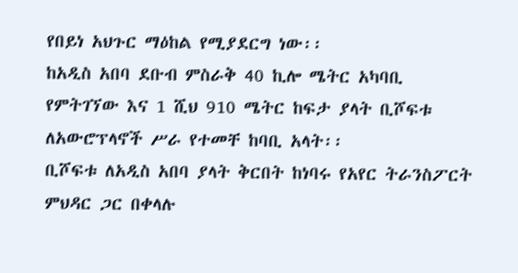የበይነ አህጉር ማዕከል የሚያደርግ ነው፡፡
ከአዲስ አበባ ደቡብ ምስራቅ 40 ኪሎ ሜትር አካባቢ የምትገኘው እና 1 ሺህ 910 ሜትር ከፍታ ያላት ቢሾፍቱ ለአውሮፕላኖች ሥራ የተመቸ ከባቢ አላት፡፡
ቢሾፍቱ ለአዲስ አበባ ያላት ቅርበት ከነባሩ የአየር ትራንስፖርት ምህዳር ጋር በቀላሉ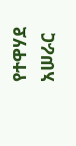የተዋሃደ አሠራር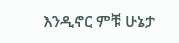እንዲኖር ምቹ ሁኔታ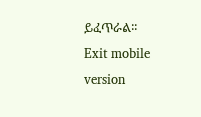ይፈጥራል፡፡
Exit mobile version